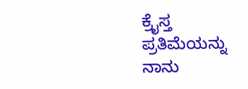ಕ್ರೈಸ್ತ ಪ್ರತಿಮೆಯನ್ನು ನಾನು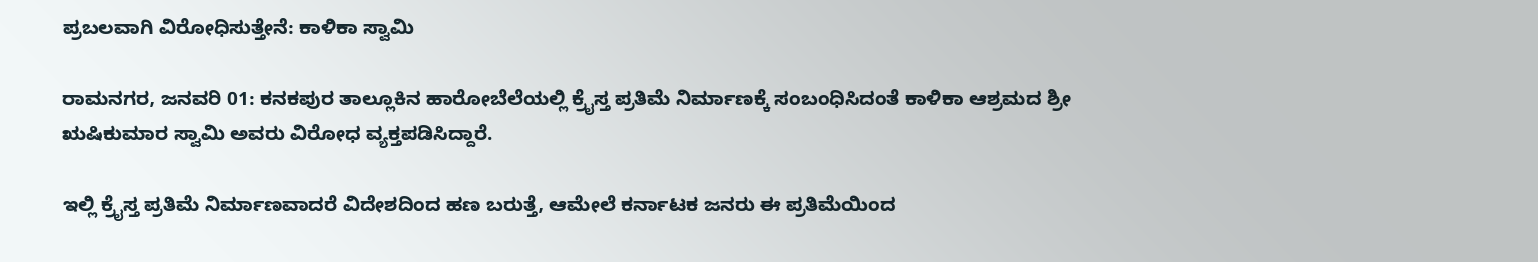ಪ್ರಬಲವಾಗಿ ವಿರೋಧಿಸುತ್ತೇನೆ: ಕಾಳಿಕಾ ಸ್ವಾಮಿ

ರಾಮನಗರ, ಜನವರಿ 01: ಕನಕಪುರ ತಾಲ್ಲೂಕಿನ ಹಾರೋಬೆಲೆಯಲ್ಲಿ ಕ್ರೈಸ್ತ ಪ್ರತಿಮೆ ನಿರ್ಮಾಣಕ್ಕೆ ಸಂಬಂಧಿಸಿದಂತೆ ಕಾಳಿಕಾ ಆಶ್ರಮದ ಶ್ರೀ ಋಷಿಕುಮಾರ ಸ್ವಾಮಿ ಅವರು ವಿರೋಧ ವ್ಯಕ್ತಪಡಿಸಿದ್ದಾರೆ.

ಇಲ್ಲಿ ಕ್ರೈಸ್ತ ಪ್ರತಿಮೆ ನಿರ್ಮಾಣವಾದರೆ ವಿದೇಶದಿಂದ ಹಣ ಬರುತ್ತೆ, ಆಮೇಲೆ ಕರ್ನಾಟಕ ಜನರು ಈ ಪ್ರತಿಮೆಯಿಂದ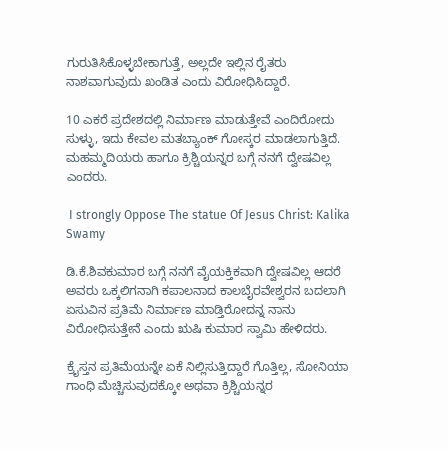ಗುರುತಿಸಿಕೊಳ್ಳಬೇಕಾಗುತ್ತೆ, ಅಲ್ಲದೇ ಇಲ್ಲಿನ ರೈತರು ನಾಶವಾಗುವುದು ಖಂಡಿತ ಎಂದು ವಿರೋಧಿಸಿದ್ದಾರೆ.

10 ಎಕರೆ ಪ್ರದೇಶದಲ್ಲಿ ನಿರ್ಮಾಣ ಮಾಡುತ್ತೇವೆ ಎಂದಿರೋದು ಸುಳ್ಳು, ಇದು ಕೇವಲ ಮತಬ್ಯಾಂಕ್ ಗೋಸ್ಕರ ಮಾಡಲಾಗುತ್ತಿದೆ. ಮಹಮ್ಮದಿಯರು ಹಾಗೂ ಕ್ರಿಶ್ಚಿಯನ್ನರ ಬಗ್ಗೆ ನನಗೆ ದ್ವೇಷವಿಲ್ಲ ಎಂದರು.

 I strongly Oppose The statue Of Jesus Christ: Kalika Swamy

ಡಿ.ಕೆ.ಶಿವಕುಮಾರ ಬಗ್ಗೆ ನನಗೆ ವೈಯಕ್ತಿಕವಾಗಿ ದ್ವೇಷವಿಲ್ಲ ಆದರೆ ಅವರು ಒಕ್ಕಲಿಗನಾಗಿ ಕಪಾಲನಾದ ಕಾಲಬೈರವೇಶ್ವರನ ಬದಲಾಗಿ ಏಸುವಿನ ಪ್ರತಿಮೆ ನಿರ್ಮಾಣ ಮಾಡ್ತಿರೋದನ್ನ ನಾನು ವಿರೋಧಿಸುತ್ತೇನೆ ಎಂದು ಋಷಿ ಕುಮಾರ ಸ್ವಾಮಿ ಹೇಳಿದರು.

ಕ್ರೈಸ್ತನ ಪ್ರತಿಮೆಯನ್ನೇ ಏಕೆ ನಿಲ್ಲಿಸುತ್ತಿದ್ದಾರೆ ಗೊತ್ತಿಲ್ಲ, ಸೋನಿಯಾ ಗಾಂಧಿ ಮೆಚ್ಚಿಸುವುದಕ್ಕೋ ಅಥವಾ ಕ್ರಿಶ್ಚಿಯನ್ನರ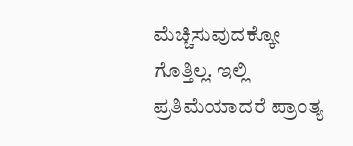ಮೆಚ್ಚಿಸುವುದಕ್ಕೋ ಗೊತ್ತಿಲ್ಲ. ಇಲ್ಲಿ ಪ್ರತಿಮೆಯಾದರೆ ಪ್ರಾಂತ್ಯ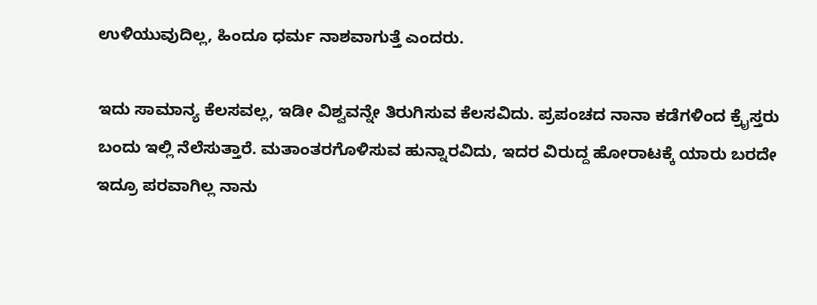ಉಳಿಯುವುದಿಲ್ಲ, ಹಿಂದೂ ಧರ್ಮ ನಾಶವಾಗುತ್ತೆ ಎಂದರು.

ಇದು ಸಾಮಾನ್ಯ ಕೆಲಸವಲ್ಲ, ಇಡೀ ವಿಶ್ವವನ್ನೇ ತಿರುಗಿಸುವ ಕೆಲಸವಿದು. ಪ್ರಪಂಚದ ನಾನಾ ಕಡೆಗಳಿಂದ ಕ್ರೈಸ್ತರು ಬಂದು ಇಲ್ಲಿ ನೆಲೆಸುತ್ತಾರೆ. ಮತಾಂತರಗೊಳಿಸುವ ಹುನ್ನಾರವಿದು, ಇದರ ವಿರುದ್ದ ಹೋರಾಟಕ್ಕೆ ಯಾರು ಬರದೇ ಇದ್ರೂ ಪರವಾಗಿಲ್ಲ ನಾನು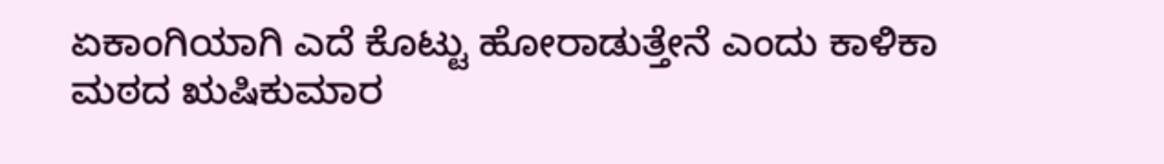ಏಕಾಂಗಿಯಾಗಿ ಎದೆ ಕೊಟ್ಟು ಹೋರಾಡುತ್ತೇನೆ ಎಂದು ಕಾಳಿಕಾ ಮಠದ ಋಷಿಕುಮಾರ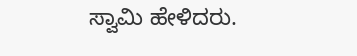ಸ್ವಾಮಿ ಹೇಳಿದರು.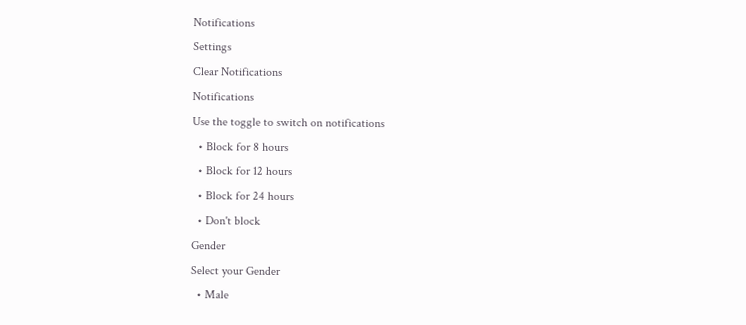Notifications
Settings
Clear Notifications
Notifications
Use the toggle to switch on notifications
  • Block for 8 hours
  • Block for 12 hours
  • Block for 24 hours
  • Don't block
Gender
Select your Gender
  • Male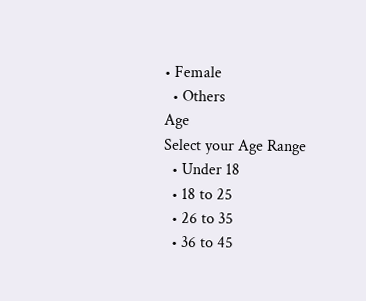• Female
  • Others
Age
Select your Age Range
  • Under 18
  • 18 to 25
  • 26 to 35
  • 36 to 45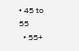• 45 to 55
  • 55+